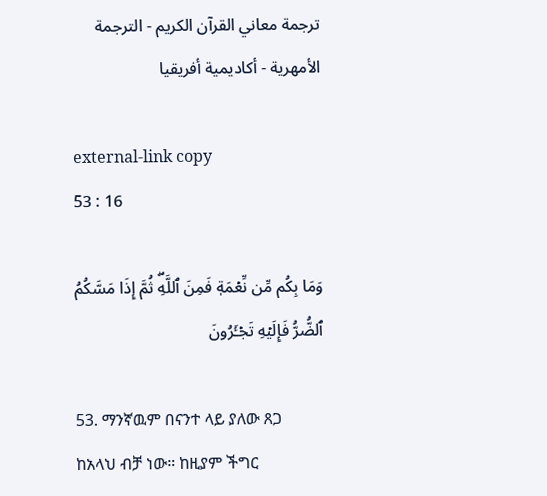ترجمة معاني القرآن الكريم - الترجمة الأمهرية - أكاديمية أفريقيا

external-link copy
53 : 16

وَمَا بِكُم مِّن نِّعۡمَةٖ فَمِنَ ٱللَّهِۖ ثُمَّ إِذَا مَسَّكُمُ ٱلضُّرُّ فَإِلَيۡهِ تَجۡـَٔرُونَ

53. ማንኛዉም በናንተ ላይ ያለው ጸጋ ከአላህ ብቻ ነው። ከዚያም ችግር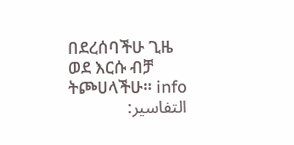በደረሰባችሁ ጊዜ ወደ እርሱ ብቻ ትጮሀላችሁ። info
التفاسير: